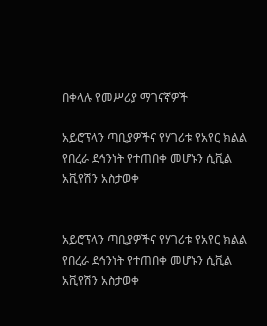በቀላሉ የመሥሪያ ማገናኛዎች

አይሮፕላን ጣቢያዎችና የሃገሪቱ የአየር ክልል የበረራ ደኅንነት የተጠበቀ መሆኑን ሲቪል አቪየሽን አስታወቀ


አይሮፕላን ጣቢያዎችና የሃገሪቱ የአየር ክልል የበረራ ደኅንነት የተጠበቀ መሆኑን ሲቪል አቪየሽን አስታወቀ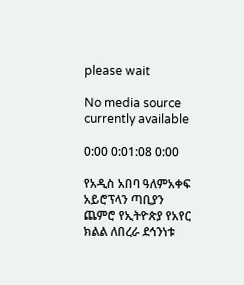please wait

No media source currently available

0:00 0:01:08 0:00

የአዲስ አበባ ዓለምአቀፍ አይሮፕላን ጣቢያን ጨምሮ የኢትዮጵያ የአየር ክልል ለበረራ ደኅንነቱ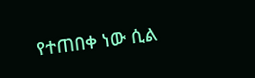የተጠበቀ ነው ሲል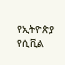የኢትዮጵያ የሲቪል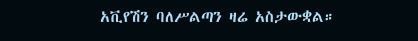አቪየሽን ባለሥልጣን ዛሬ አስታውቋል።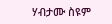ሃብታሙ ስዩም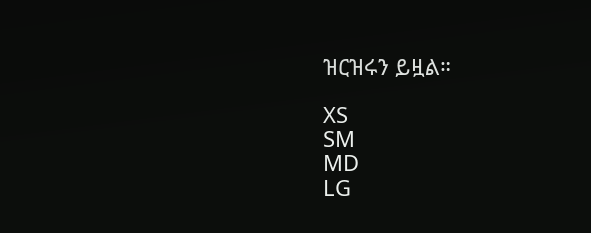ዝርዝሩን ይዟል።

XS
SM
MD
LG